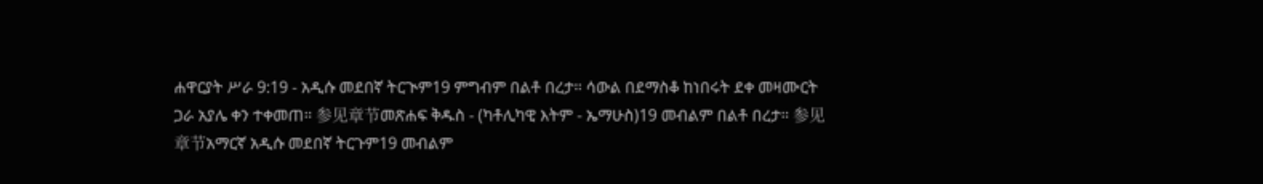ሐዋርያት ሥራ 9:19 - አዲሱ መደበኛ ትርጒም19 ምግብም በልቶ በረታ። ሳውል በደማስቆ ከነበሩት ደቀ መዛሙርት ጋራ አያሌ ቀን ተቀመጠ። 参见章节መጽሐፍ ቅዱስ - (ካቶሊካዊ እትም - ኤማሁስ)19 መብልም በልቶ በረታ። 参见章节አማርኛ አዲሱ መደበኛ ትርጉም19 መብልም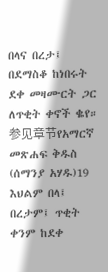በላና በረታ፤ በደማስቆ ከነበሩት ደቀ መዛሙርት ጋር ለጥቂት ቀኖች ቈየ። 参见章节የአማርኛ መጽሐፍ ቅዱስ (ሰማንያ አሃዱ)19 እህልም በላ፤ በረታም፤ ጥቂት ቀንም ከደቀ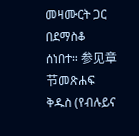መዛሙርት ጋር በደማስቆ ሰነበተ። 参见章节መጽሐፍ ቅዱስ (የብሉይና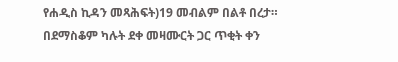የሐዲስ ኪዳን መጻሕፍት)19 መብልም በልቶ በረታ። በደማስቆም ካሉት ደቀ መዛሙርት ጋር ጥቂት ቀን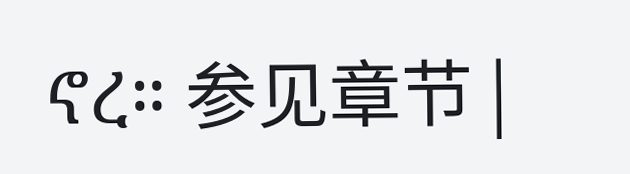ኖረ። 参见章节 |